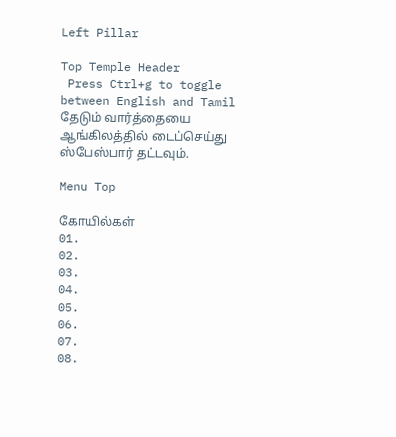Left Pillar

Top Temple Header
 Press Ctrl+g to toggle between English and Tamil
தேடும் வார்த்தையை ஆங்கிலத்தில் டைப்செய்து ஸ்பேஸ்பார் தட்டவும்.

Menu Top

கோயில்கள்
01.
02.
03.
04.
05.
06.
07.
08.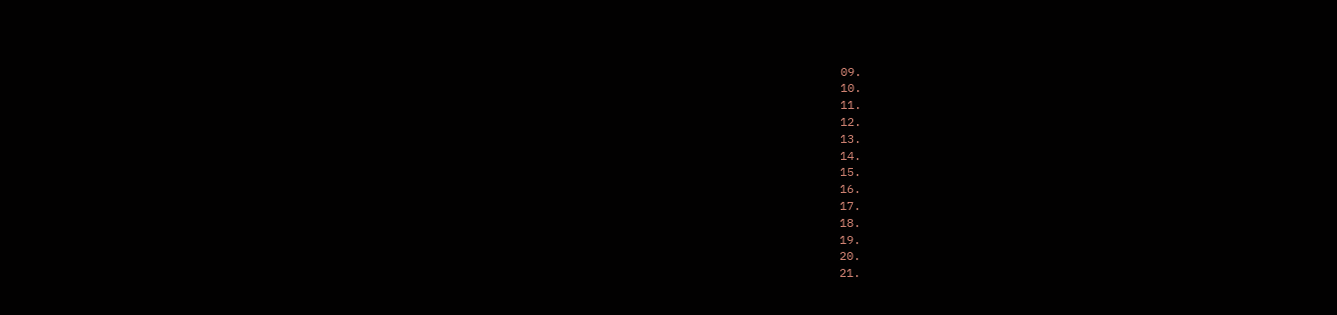09.
10.
11.
12.
13.
14.
15.
16.
17.
18.
19.
20.
21.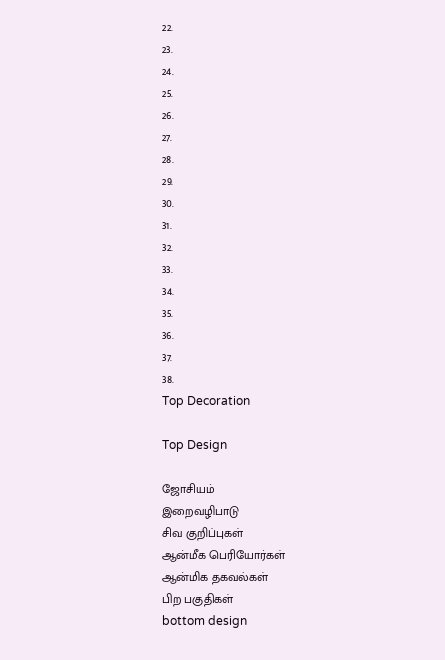22.
23.
24.
25.
26.
27.
28.
29.
30.
31.
32.
33.
34.
35.
36.
37.
38.
Top Decoration

Top Design

ஜோசியம்
இறைவழிபாடு
சிவ குறிப்புகள்
ஆன்மீக பெரியோர்கள்
ஆன்மிக தகவல்கள்
பிற பகுதிகள்
bottom design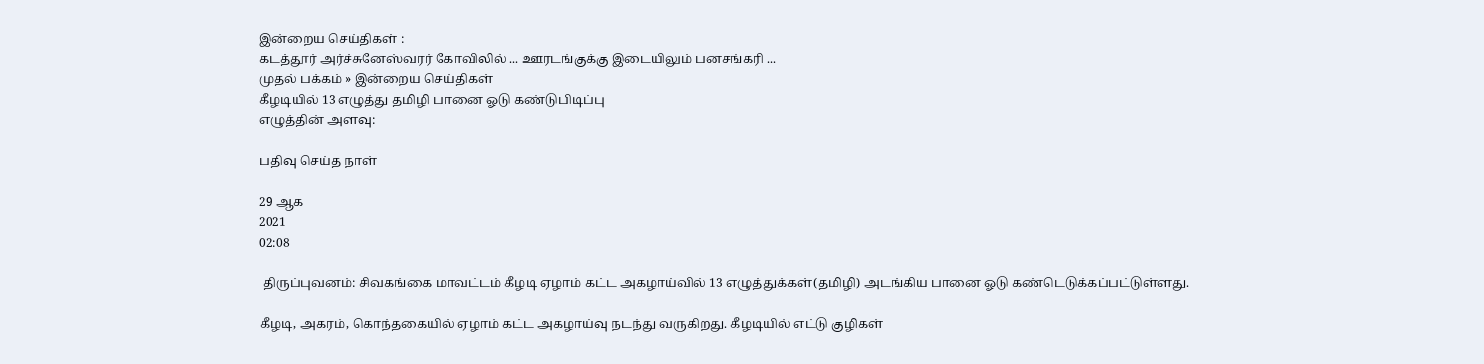இன்றைய செய்திகள் :
கடத்தூர் அர்ச்சுனேஸ்வரர் கோவிலில் ... ஊரடங்குக்கு இடையிலும் பனசங்கரி ...
முதல் பக்கம் » இன்றைய செய்திகள்
கீழடியில் 13 எழுத்து தமிழி பானை ஓடு கண்டுபிடிப்பு
எழுத்தின் அளவு:

பதிவு செய்த நாள்

29 ஆக
2021
02:08

 திருப்புவனம்: சிவகங்கை மாவட்டம் கீழடி ஏழாம் கட்ட அகழாய்வில் 13 எழுத்துக்கள்(தமிழி) அடங்கிய பானை ஓடு கண்டெடுக்கப்பட்டுள்ளது.

கீழடி, அகரம், கொந்தகையில் ஏழாம் கட்ட அகழாய்வு நடந்து வருகிறது. கீழடியில் எட்டு குழிகள்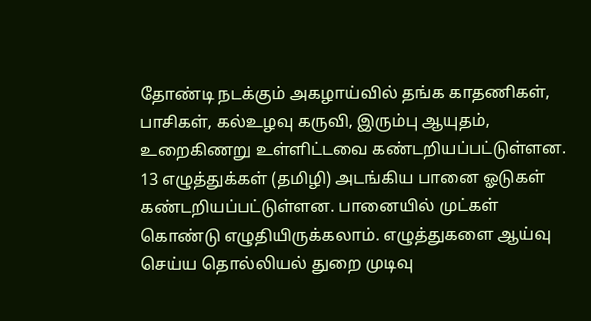தோண்டி நடக்கும் அகழாய்வில் தங்க காதணிகள், பாசிகள், கல்உழவு கருவி, இரும்பு ஆயுதம், உறைகிணறு உள்ளிட்டவை கண்டறியப்பட்டுள்ளன. 13 எழுத்துக்கள் (தமிழி) அடங்கிய பானை ஓடுகள் கண்டறியப்பட்டுள்ளன. பானையில் முட்கள் கொண்டு எழுதியிருக்கலாம். எழுத்துகளை ஆய்வு செய்ய தொல்லியல் துறை முடிவு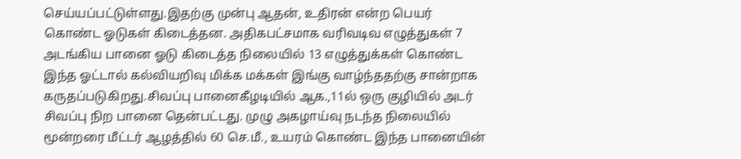செய்யப்பட்டுள்ளது.இதற்கு முன்பு ஆதன், உதிரன் என்ற பெயர் கொண்ட ஓடுகள் கிடைத்தன. அதிகபட்சமாக வரிவடிவ எழுத்துகள் 7 அடங்கிய பானை ஓடு கிடைத்த நிலையில் 13 எழுத்துக்கள் கொண்ட இந்த ஓட்டால் கல்வியறிவு மிக்க மக்கள் இங்கு வாழ்ந்ததற்கு சான்றாக கருதப்படுகிறது.சிவப்பு பானைகீழடியில் ஆக.,11ல் ஒரு குழியில் அடர் சிவப்பு நிற பானை தென்பட்டது. முழு அகழாய்வு நடந்த நிலையில் மூன்றரை மீட்டர் ஆழத்தில் 60 செ.மீ., உயரம் கொண்ட இந்த பானையின்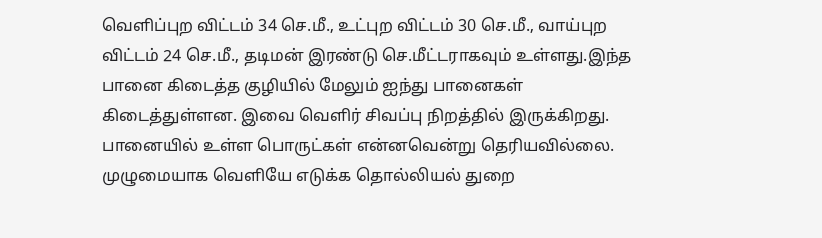வெளிப்புற விட்டம் 34 செ.மீ., உட்புற விட்டம் 30 செ.மீ., வாய்புற விட்டம் 24 செ.மீ., தடிமன் இரண்டு செ.மீட்டராகவும் உள்ளது.இந்த பானை கிடைத்த குழியில் மேலும் ஐந்து பானைகள் கிடைத்துள்ளன. இவை வெளிர் சிவப்பு நிறத்தில் இருக்கிறது. பானையில் உள்ள பொருட்கள் என்னவென்று தெரியவில்லை. முழுமையாக வெளியே எடுக்க தொல்லியல் துறை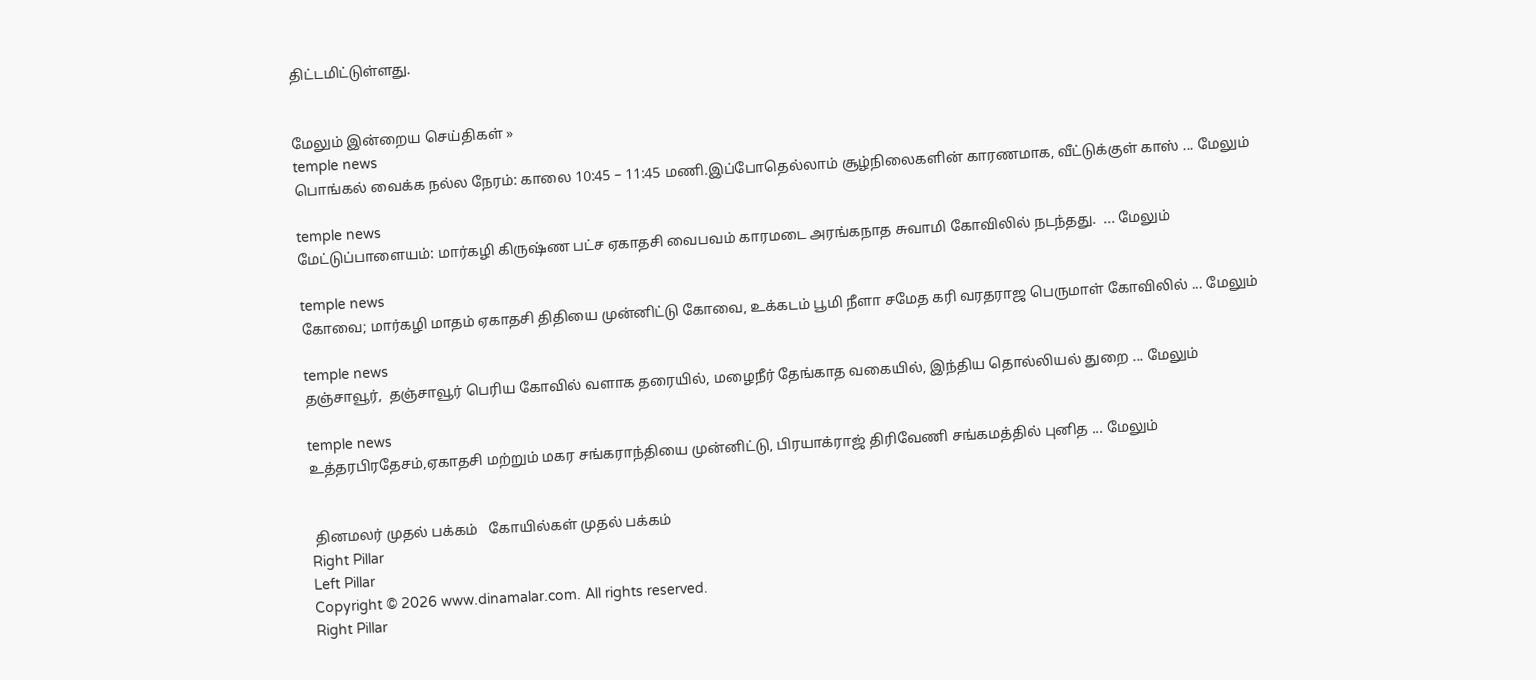திட்டமிட்டுள்ளது.


மேலும் இன்றைய செய்திகள் »
temple news
பொங்கல் வைக்க நல்ல நேரம்: காலை 10:45 – 11:45 மணி.இப்போதெல்லாம் சூழ்நிலைகளின் காரணமாக, வீட்டுக்குள் காஸ் ... மேலும்

temple news
மேட்டுப்பாளையம்: மார்கழி கிருஷ்ண பட்ச ஏகாதசி வைபவம் காரமடை அரங்கநாத சுவாமி கோவிலில் நடந்தது.  ... மேலும்

temple news
கோவை; மார்கழி மாதம் ஏகாதசி திதியை முன்னிட்டு கோவை, உக்கடம் பூமி நீளா சமேத கரி வரதராஜ பெருமாள் கோவிலில் ... மேலும்

temple news
தஞ்சாவூர்,  தஞ்சாவூர் பெரிய கோவில் வளாக தரையில், மழைநீர் தேங்காத வகையில், இந்திய தொல்லியல் துறை ... மேலும்

temple news
உத்தரபிரதேசம்,ஏகாதசி மற்றும் மகர சங்கராந்தியை முன்னிட்டு, பிரயாக்ராஜ் திரிவேணி சங்கமத்தில் புனித ... மேலும்


 தினமலர் முதல் பக்கம்   கோயில்கள் முதல் பக்கம்
Right Pillar
Left Pillar
Copyright © 2026 www.dinamalar.com. All rights reserved.
Right Pillar